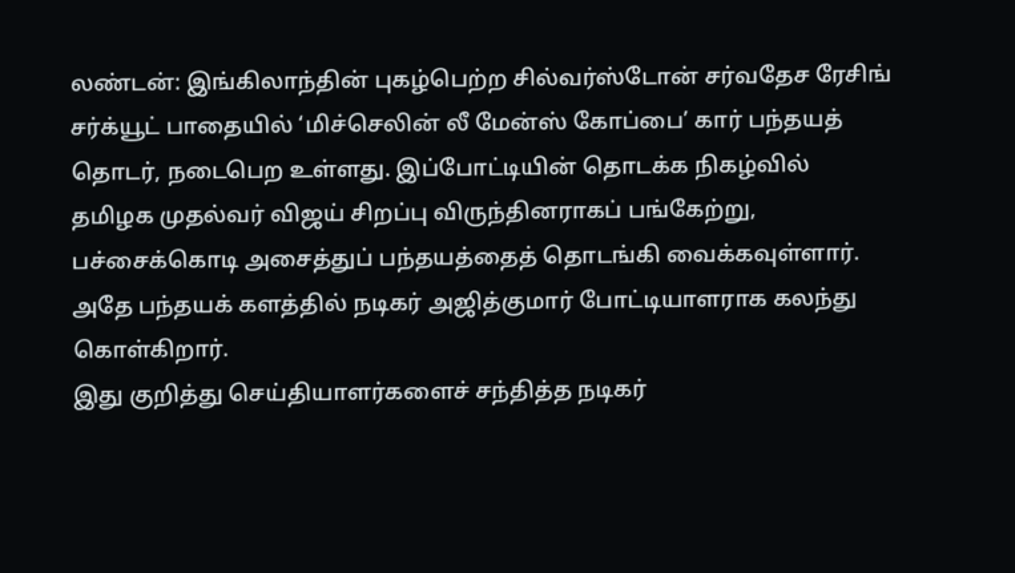லண்டன்: இங்கிலாந்தின் புகழ்பெற்ற சில்வர்ஸ்டோன் சர்வதேச ரேசிங் சர்க்யூட் பாதையில் ‘மிச்செலின் லீ மேன்ஸ் கோப்பை’ கார் பந்தயத் தொடர், நடைபெற உள்ளது. இப்போட்டியின் தொடக்க நிகழ்வில் தமிழக முதல்வர் விஜய் சிறப்பு விருந்தினராகப் பங்கேற்று, பச்சைக்கொடி அசைத்துப் பந்தயத்தைத் தொடங்கி வைக்கவுள்ளார். அதே பந்தயக் களத்தில் நடிகர் அஜித்குமார் போட்டியாளராக கலந்து கொள்கிறார்.
இது குறித்து செய்தியாளர்களைச் சந்தித்த நடிகர்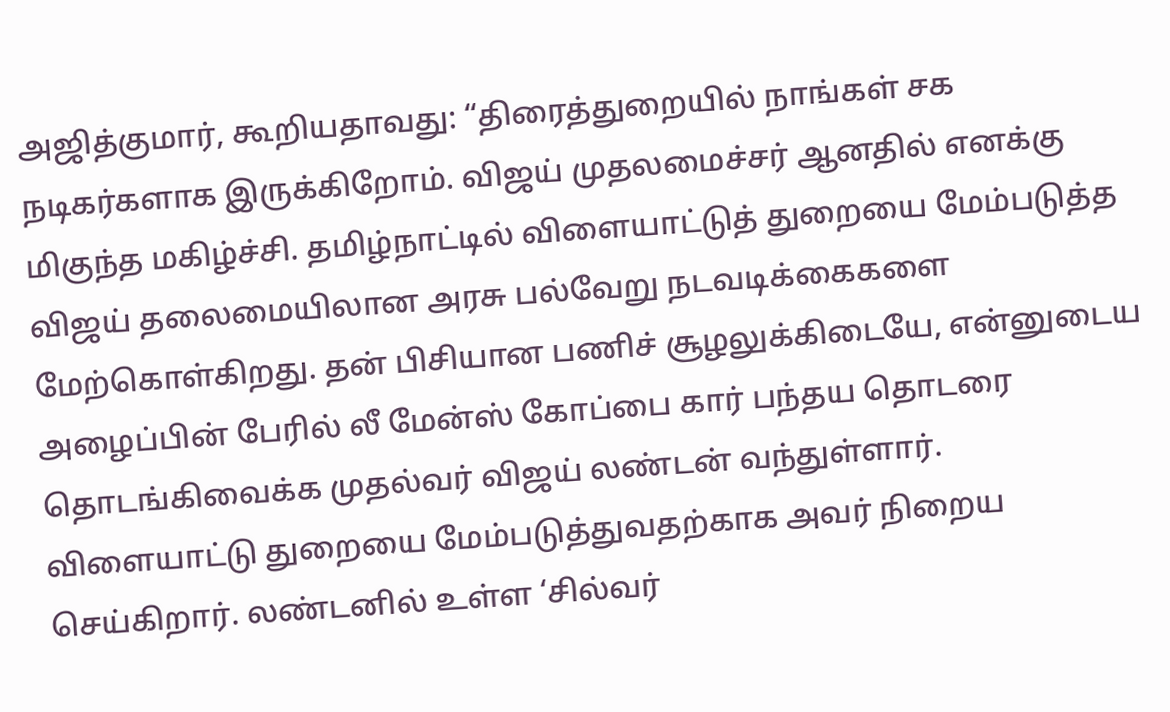அஜித்குமார், கூறியதாவது: “திரைத்துறையில் நாங்கள் சக நடிகர்களாக இருக்கிறோம். விஜய் முதலமைச்சர் ஆனதில் எனக்கு மிகுந்த மகிழ்ச்சி. தமிழ்நாட்டில் விளையாட்டுத் துறையை மேம்படுத்த விஜய் தலைமையிலான அரசு பல்வேறு நடவடிக்கைகளை மேற்கொள்கிறது. தன் பிசியான பணிச் சூழலுக்கிடையே, என்னுடைய அழைப்பின் பேரில் லீ மேன்ஸ் கோப்பை கார் பந்தய தொடரை தொடங்கிவைக்க முதல்வர் விஜய் லண்டன் வந்துள்ளார்.
விளையாட்டு துறையை மேம்படுத்துவதற்காக அவர் நிறைய செய்கிறார். லண்டனில் உள்ள ‘சில்வர்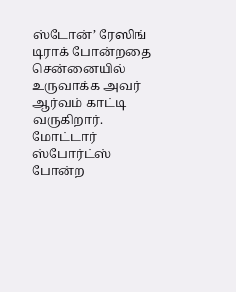ஸ்டோன்’ ரேஸிங் டிராக் போன்றதை சென்னையில் உருவாக்க அவர் ஆர்வம் காட்டி வருகிறார். மோட்டார் ஸ்போர்ட்ஸ் போன்ற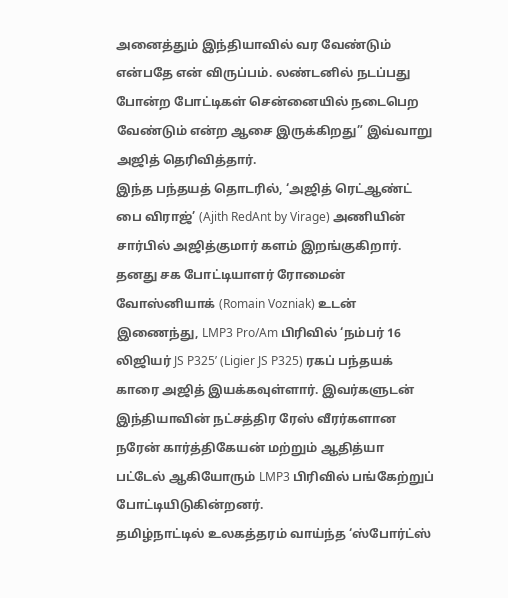அனைத்தும் இந்தியாவில் வர வேண்டும் என்பதே என் விருப்பம். லண்டனில் நடப்பது போன்ற போட்டிகள் சென்னையில் நடைபெற வேண்டும் என்ற ஆசை இருக்கிறது” இவ்வாறு அஜித் தெரிவித்தார்.
இந்த பந்தயத் தொடரில், ‘அஜித் ரெட்ஆண்ட் பை விராஜ்’ (Ajith RedAnt by Virage) அணியின் சார்பில் அஜித்குமார் களம் இறங்குகிறார். தனது சக போட்டியாளர் ரோமைன் வோஸ்னியாக் (Romain Vozniak) உடன் இணைந்து, LMP3 Pro/Am பிரிவில் ‘நம்பர் 16 லிஜியர் JS P325’ (Ligier JS P325) ரகப் பந்தயக் காரை அஜித் இயக்கவுள்ளார். இவர்களுடன் இந்தியாவின் நட்சத்திர ரேஸ் வீரர்களான நரேன் கார்த்திகேயன் மற்றும் ஆதித்யா பட்டேல் ஆகியோரும் LMP3 பிரிவில் பங்கேற்றுப் போட்டியிடுகின்றனர்.
தமிழ்நாட்டில் உலகத்தரம் வாய்ந்த ‘ஸ்போர்ட்ஸ்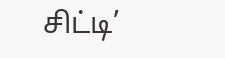சிட்டி’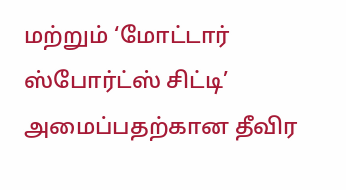மற்றும் ‘மோட்டார் ஸ்போர்ட்ஸ் சிட்டி’ அமைப்பதற்கான தீவிர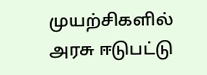முயற்சிகளில் அரசு ஈடுபட்டு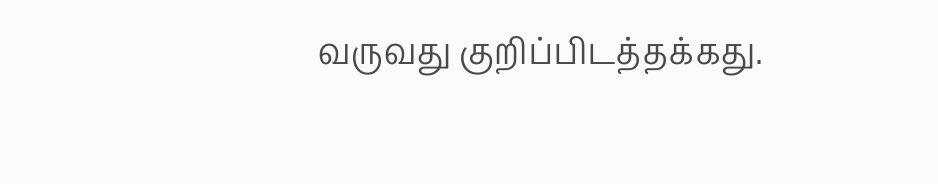வருவது குறிப்பிடத்தக்கது.